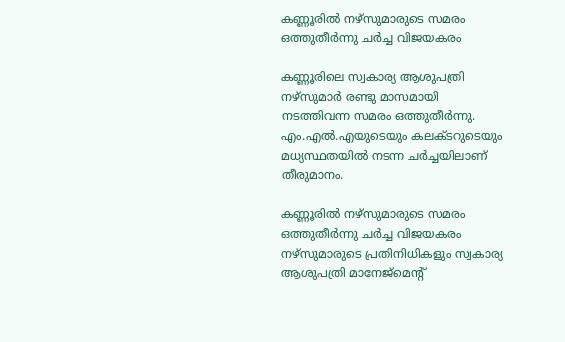കണ്ണൂരിൽ നഴ്സുമാരുടെ സമരം ഒത്തുതീർന്നു ചർച്ച വിജയകരം

കണ്ണൂരിലെ സ്വകാര്യ ആശുപത്രി നഴ്സുമാർ രണ്ടു മാസമായി നടത്തിവന്ന സമരം ഒത്തുതീർന്നു. എം.എൽ.എയുടെയും കലക്ടറുടെയും മധ്യസ്ഥതയിൽ നടന്ന ചർച്ചയിലാണ് തീരുമാനം.

കണ്ണൂരിൽ നഴ്സുമാരുടെ സമരം ഒത്തുതീർന്നു ചർച്ച വിജയകരം
നഴ്സുമാരുടെ പ്രതിനിധികളും സ്വകാര്യ ആശുപത്രി മാനേജ്‌മെന്റ്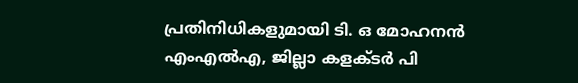പ്രതിനിധികളുമായി ടി. ഒ മോഹനൻ എംഎൽഎ, ജില്ലാ കളക്ടർ പി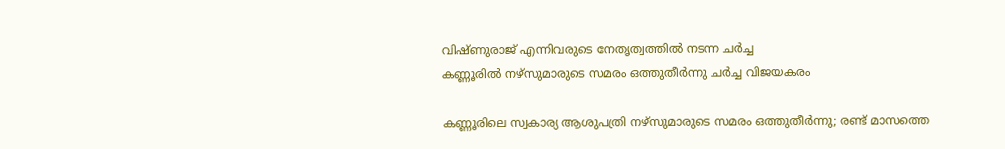വിഷ്ണുരാജ് എന്നിവരുടെ നേതൃത്വത്തിൽ നടന്ന ചർച്ച
കണ്ണൂരിൽ നഴ്സുമാരുടെ സമരം ഒത്തുതീർന്നു ചർച്ച വിജയകരം

കണ്ണൂരിലെ സ്വകാര്യ ആശുപത്രി നഴ്സുമാരുടെ സമരം ഒത്തുതീർന്നു; രണ്ട് മാസത്തെ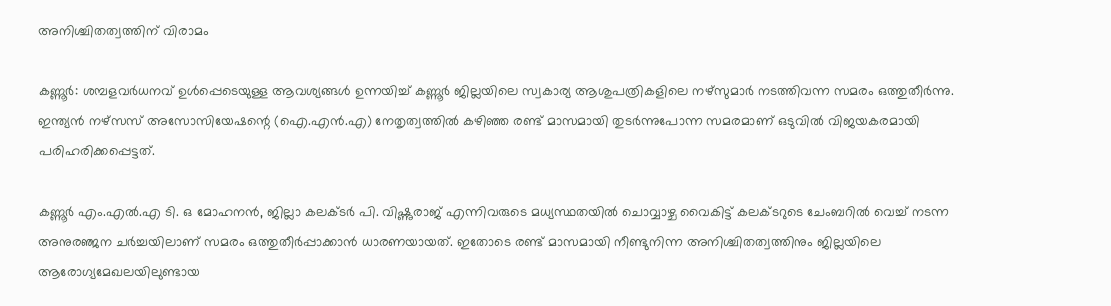അനിശ്ചിതത്വത്തിന് വിരാമം

കണ്ണൂർ: ശമ്പളവർധനവ് ഉൾപ്പെടെയുള്ള ആവശ്യങ്ങൾ ഉന്നയിച്ച് കണ്ണൂർ ജില്ലയിലെ സ്വകാര്യ ആശുപത്രികളിലെ നഴ്സുമാർ നടത്തിവന്ന സമരം ഒത്തുതീർന്നു. ഇന്ത്യൻ നഴ്സസ് അസോസിയേഷന്റെ (ഐ.എൻ.എ) നേതൃത്വത്തിൽ കഴിഞ്ഞ രണ്ട് മാസമായി തുടർന്നുപോന്ന സമരമാണ് ഒടുവിൽ വിജയകരമായി പരിഹരിക്കപ്പെട്ടത്.

കണ്ണൂർ എം.എൽ.എ ടി. ഒ മോഹനൻ, ജില്ലാ കലക്ടർ പി. വിഷ്ണുരാജ് എന്നിവരുടെ മധ്യസ്ഥതയിൽ ചൊവ്വാഴ്ച വൈകിട്ട് കലക്ടറുടെ ചേംബറിൽ വെച്ച് നടന്ന അനുരഞ്ജന ചർച്ചയിലാണ് സമരം ഒത്തുതീർപ്പാക്കാൻ ധാരണയായത്. ഇതോടെ രണ്ട് മാസമായി നീണ്ടുനിന്ന അനിശ്ചിതത്വത്തിനും ജില്ലയിലെ ആരോഗ്യമേഖലയിലുണ്ടായ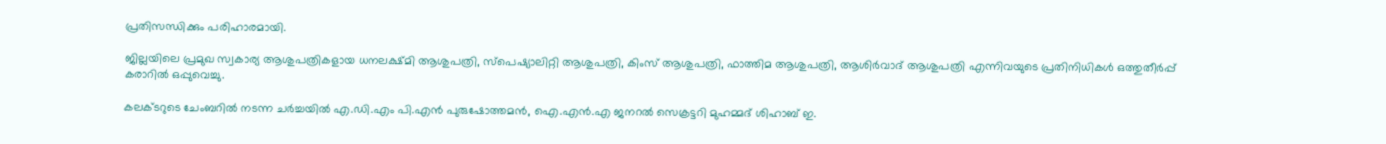പ്രതിസന്ധിക്കും പരിഹാരമായി.

ജില്ലയിലെ പ്രമുഖ സ്വകാര്യ ആശുപത്രികളായ ധനലക്ഷ്മി ആശുപത്രി, സ്പെഷ്യാലിറ്റി ആശുപത്രി, കിംസ് ആശുപത്രി, ഫാത്തിമ ആശുപത്രി, ആശിർവാദ് ആശുപത്രി എന്നിവയുടെ പ്രതിനിധികൾ ഒത്തുതീർപ്പ് കരാറിൽ ഒപ്പുവെച്ചു.

കലക്ടറുടെ ചേംബറിൽ നടന്ന ചർച്ചയിൽ എ.ഡി.എം പി.എൻ പുരുഷോത്തമൻ, ഐ.എൻ.എ ജനറൽ സെക്രട്ടറി മുഹമ്മദ് ശിഹാബ് ഇ.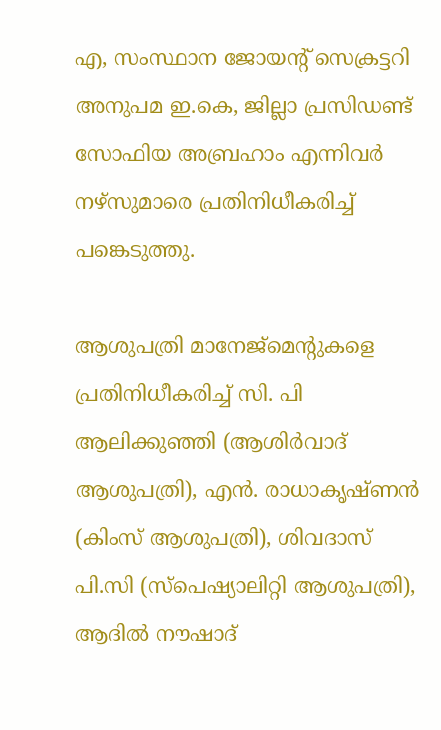എ, സംസ്ഥാന ജോയന്റ് സെക്രട്ടറി അനുപമ ഇ.കെ, ജില്ലാ പ്രസിഡണ്ട് സോഫിയ അബ്രഹാം എന്നിവർ നഴ്സുമാരെ പ്രതിനിധീകരിച്ച് പങ്കെടുത്തു.

ആശുപത്രി മാനേജ്മെന്റുകളെ പ്രതിനിധീകരിച്ച് സി. പി ആലിക്കുഞ്ഞി (ആശിർവാദ് ആശുപത്രി), എൻ. രാധാകൃഷ്ണൻ (കിംസ് ആശുപത്രി), ശിവദാസ് പി.സി (സ്പെഷ്യാലിറ്റി ആശുപത്രി), ആദിൽ നൗഷാദ്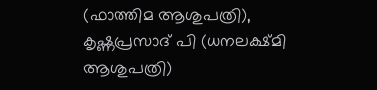(ഫാത്തിമ ആശുപത്രി), കൃഷ്ണപ്രസാദ് പി (ധനലക്ഷ്മി ആശുപത്രി)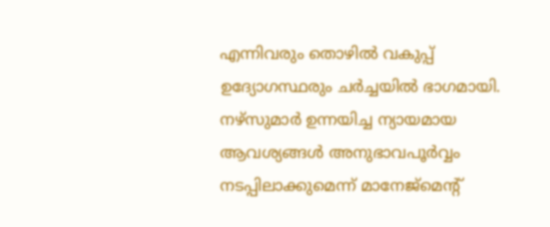എന്നിവരും തൊഴിൽ വകുപ്പ് ഉദ്യോഗസ്ഥരും ചർച്ചയിൽ ഭാഗമായി. നഴ്സുമാർ ഉന്നയിച്ച ന്യായമായ ആവശ്യങ്ങൾ അനുഭാവപൂർവ്വം നടപ്പിലാക്കുമെന്ന് മാനേജ്മെന്റ്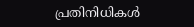പ്രതിനിധികൾ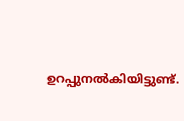ഉറപ്പുനൽകിയിട്ടുണ്ട്.